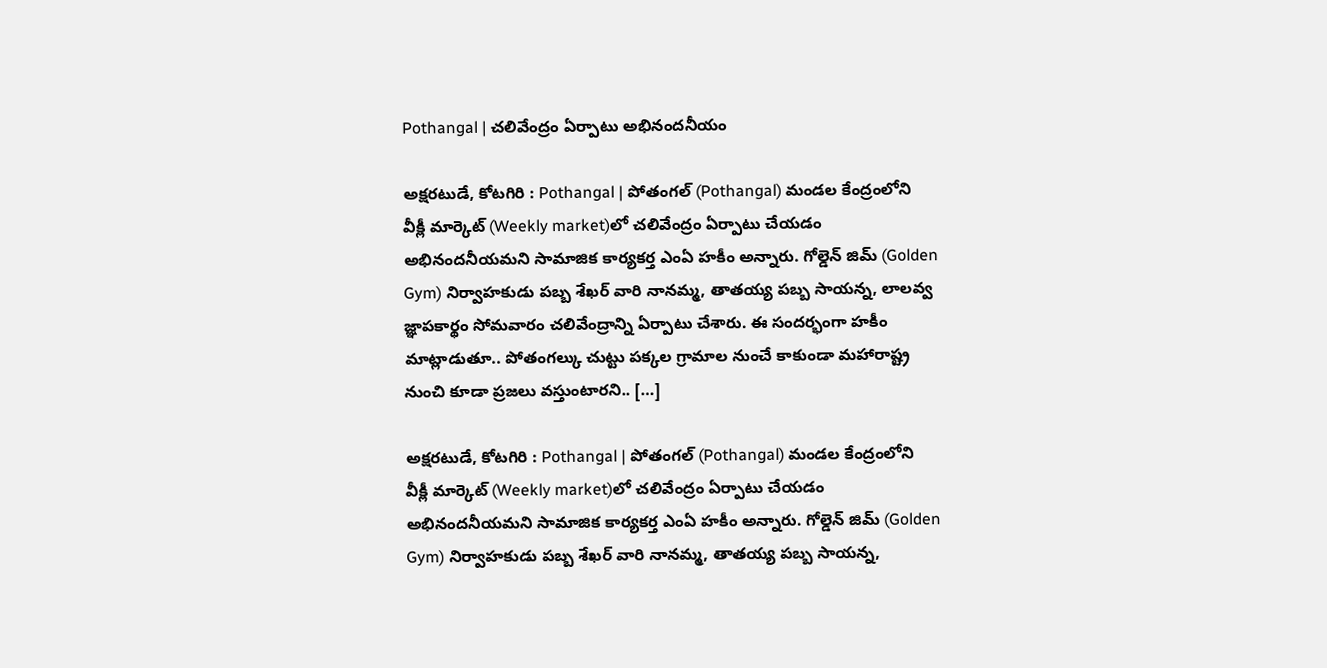Pothangal | చలివేంద్రం ఏర్పాటు అభినందనీయం

అక్షరటుడే, కోటగిరి : Pothangal | పోతంగల్ (Pothangal) మండల కేంద్రంలోని వీక్లీ మార్కెట్ (Weekly market)లో చలివేంద్రం ఏర్పాటు చేయడం అభినందనీయమని సామాజిక కార్యకర్త ఎంఏ హకీం అన్నారు. గోల్డెన్ జిమ్ (Golden Gym) నిర్వాహకుడు పబ్బ శేఖర్ వారి నానమ్మ, తాతయ్య పబ్బ సాయన్న, లాలవ్వ జ్ఞాపకార్థం సోమవారం చలివేంద్రాన్ని ఏర్పాటు చేశారు. ఈ సందర్భంగా హకీం మాట్లాడుతూ.. పోతంగల్కు చుట్టు పక్కల గ్రామాల నుంచే కాకుండా మహారాష్ట్ర నుంచి కూడా ప్రజలు వస్తుంటారని.. […]

అక్షరటుడే, కోటగిరి : Pothangal | పోతంగల్ (Pothangal) మండల కేంద్రంలోని వీక్లీ మార్కెట్ (Weekly market)లో చలివేంద్రం ఏర్పాటు చేయడం అభినందనీయమని సామాజిక కార్యకర్త ఎంఏ హకీం అన్నారు. గోల్డెన్ జిమ్ (Golden Gym) నిర్వాహకుడు పబ్బ శేఖర్ వారి నానమ్మ, తాతయ్య పబ్బ సాయన్న,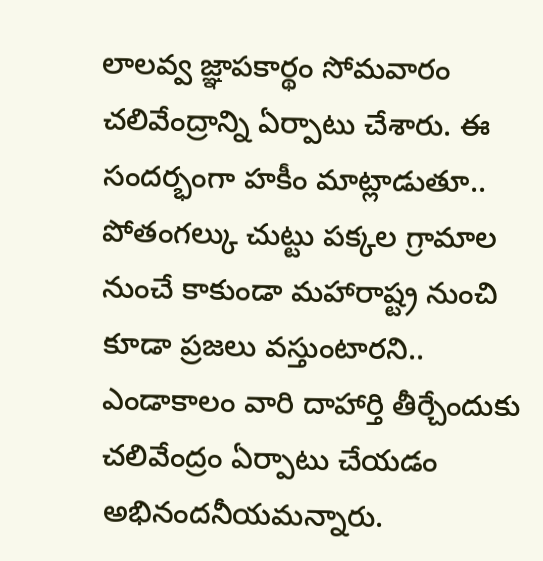లాలవ్వ జ్ఞాపకార్థం సోమవారం చలివేంద్రాన్ని ఏర్పాటు చేశారు. ఈ సందర్భంగా హకీం మాట్లాడుతూ.. పోతంగల్కు చుట్టు పక్కల గ్రామాల నుంచే కాకుండా మహారాష్ట్ర నుంచి కూడా ప్రజలు వస్తుంటారని.. ఎండాకాలం వారి దాహార్తి తీర్చేందుకు చలివేంద్రం ఏర్పాటు చేయడం అభినందనీయమన్నారు.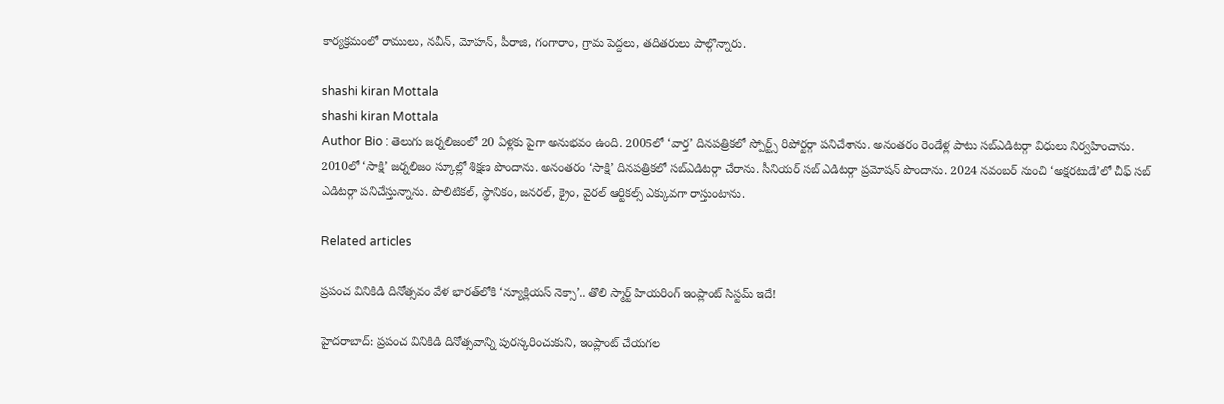కార్యక్రమంలో రాములు, నవీన్, మోహన్, పీరాజి, గంగారాం, గ్రామ పెద్దలు, తదితరులు పాల్గొన్నారు.

shashi kiran Mottala
shashi kiran Mottala
Author Bio : తెలుగు జర్నలిజంలో 20 ఏళ్లకు పైగా అనుభవం ఉంది. 2005లో ‘వార్త’ దినపత్రికలో స్పోర్ట్స్ రిపోర్టర్గా పనిచేశాను. అనంతరం రెండేళ్ల పాటు సబ్ఎడిటర్గా విధులు నిర్వహించాను. 2010లో ‘సాక్షి’ జర్నలిజం స్కూల్లో శిక్షణ పొందాను. అనంతరం ‘సాక్షి’ దినపత్రికలో సబ్ఎడిటర్గా చేరాను. సీనియర్ సబ్ ఎడిటర్గా ప్రమోషన్ పొందాను. 2024 నవంబర్ నుంచి ‘అక్షరటుడే’లో చీఫ్ సబ్ ఎడిటర్గా పనిచేస్తున్నాను. పొలిటికల్, స్థానికం, జనరల్, క్రైం, వైరల్ ఆర్టికల్స్ ఎక్కువగా రాస్తుంటాను.

Related articles

ప్రపంచ వినికిడి దినోత్సవం వేళ భారత్‌లోకి ‘న్యూక్లియస్ నెక్సా’.. తొలి స్మార్ట్ హియరింగ్ ఇంప్లాంట్ సిస్టమ్ ఇదే!

హైదరాబాద్: ప్రపంచ వినికిడి దినోత్సవాన్ని పురస్కరించుకుని, ఇంప్లాంట్ చేయగల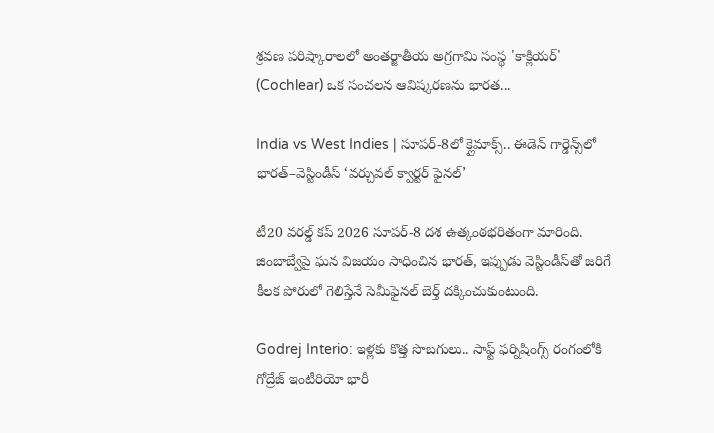శ్రవణ పరిష్కారాలలో అంతర్జాతీయ అగ్రగామి సంస్థ 'కాక్లియర్' (Cochlear) ఒక సంచలన ఆవిష్కరణను భారత...

India vs West Indies | సూపర్-8లో క్లైమాక్స్.. ఈడెన్ గార్డెన్స్‌లో భారత్–వెస్టిండీస్ ‘వర్చువల్ క్వార్టర్ ఫైనల్’

టీ20 వరల్డ్ కప్ 2026 సూపర్-8 దశ ఉత్కంఠభరితంగా మారింది. జింబాబ్వేపై ఘన విజయం సాధించిన భారత్, ఇప్పుడు వెస్టిండీస్‌తో జరిగే కీలక పోరులో గెలిస్తేనే సెమీఫైనల్ బెర్త్ దక్కించుకుంటుంది.

Godrej Interio: ఇళ్లకు కొత్త సొబగులు.. సాఫ్ట్ ఫర్నిషింగ్స్ రంగంలోకి గోద్రేజ్ ఇంటీరియో భారీ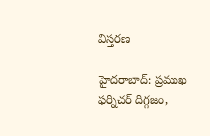విస్తరణ

హైదరాబాద్: ప్రముఖ ఫర్నిచర్ దిగ్గజం,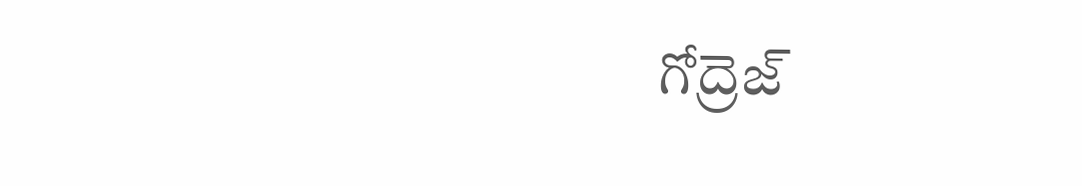గోద్రెజ్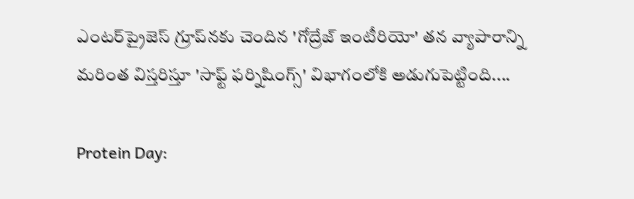ఎంటర్‌ప్రైజెస్ గ్రూప్‌నకు చెందిన 'గోద్రేజ్ ఇంటీరియో' తన వ్యాపారాన్ని మరింత విస్తరిస్తూ 'సాఫ్ట్ ఫర్నిషింగ్స్' విభాగంలోకి అడుగుపెట్టింది....

Protein Day: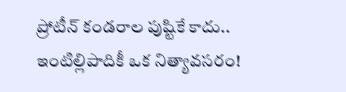ప్రోటీన్ కండరాల పుష్టికే కాదు.. ఇంటిల్లిపాదికీ ఒక నిత్యావసరం!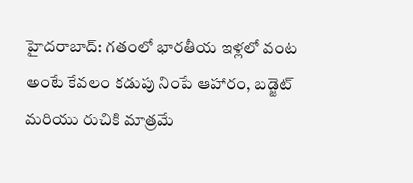హైదరాబాద్: గతంలో భారతీయ ఇళ్లలో వంట అంటే కేవలం కడుపు నింపే ఆహారం, బడ్జెట్ మరియు రుచికి మాత్రమే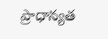ప్రాధాన్యత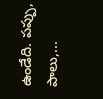ఉండేది. పప్పు, పాలు,...